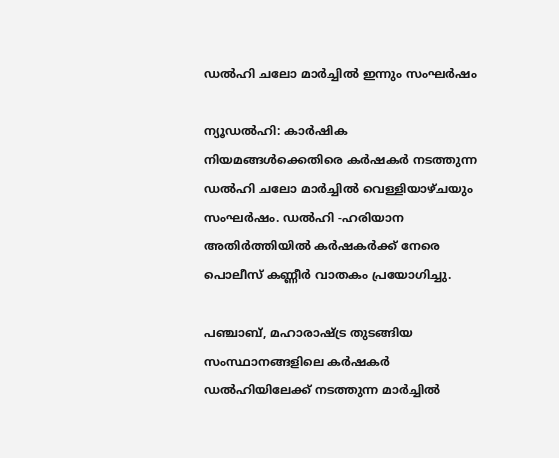ഡല്‍ഹി ചലോ മാര്‍ച്ചില്‍ ഇന്നും സംഘര്‍ഷം

ന്യൂഡല്‍ഹി: കാര്‍ഷിക നിയമങ്ങള്‍ക്കെതിരെ കര്‍ഷകര്‍ നടത്തുന്ന ഡല്‍ഹി ചലോ മാര്‍ച്ചില്‍ വെള്ളിയാഴ്ചയും സംഘര്‍ഷം. ഡല്‍ഹി -ഹരിയാന അതിര്‍ത്തിയില്‍ കര്‍ഷകര്‍ക്ക് നേരെ പൊലീസ് കണ്ണീര്‍ വാതകം പ്രയോഗിച്ചു.

പഞ്ചാബ്, മഹാരാഷ്ട്ര തുടങ്ങിയ സംസ്ഥാനങ്ങളിലെ കര്‍ഷകര്‍ ഡല്‍ഹിയിലേക്ക് നടത്തുന്ന മാര്‍ച്ചില്‍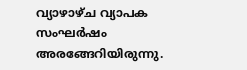വ്യാഴാഴ്ച വ്യാപക സംഘര്‍ഷം അരങ്ങേറിയിരുന്നു.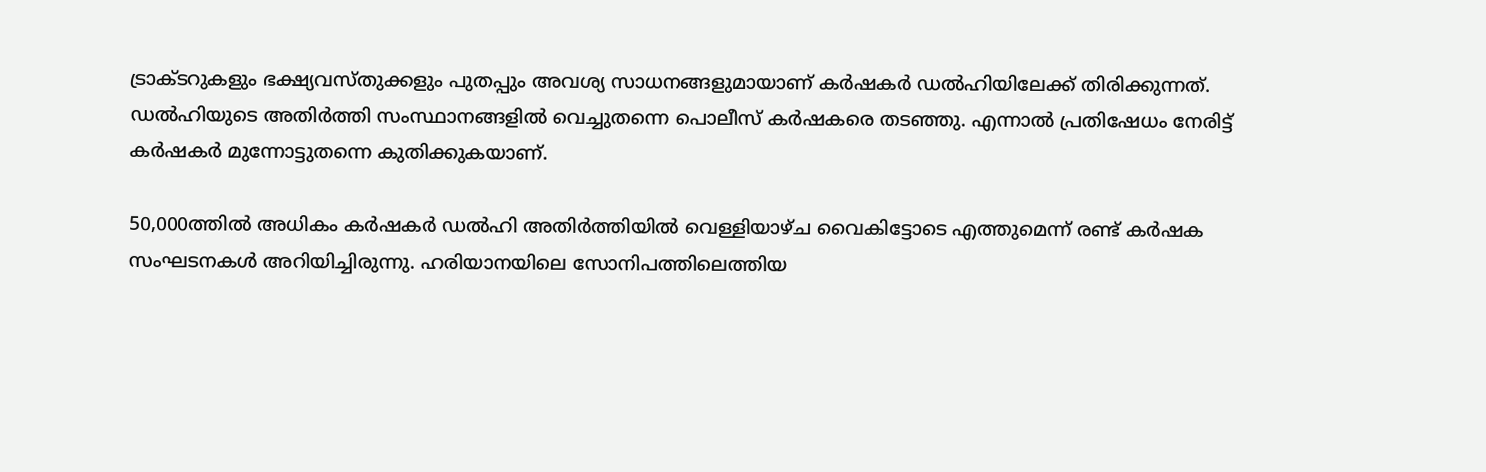ട്രാക്ടറുകളും ഭക്ഷ്യവസ്തുക്കളും പുതപ്പും അവശ്യ സാധനങ്ങളുമായാണ് കര്‍ഷകര്‍ ഡല്‍ഹിയിലേക്ക് തിരിക്കുന്നത്. ഡല്‍ഹിയുടെ അതിര്‍ത്തി സംസ്ഥാനങ്ങളില്‍ വെച്ചുതന്നെ പൊലീസ് കര്‍ഷകരെ തടഞ്ഞു. എന്നാല്‍ പ്രതിഷേധം നേരിട്ട് കര്‍ഷകര്‍ മുന്നോട്ടുതന്നെ കുതിക്കുകയാണ്.

50,000ത്തില്‍ അധികം കര്‍ഷകര്‍ ഡല്‍ഹി അതിര്‍ത്തിയില്‍ വെള്ളിയാഴ്ച വൈകിട്ടോടെ എത്തുമെന്ന് രണ്ട് കര്‍ഷക സംഘടനകള്‍ അറിയിച്ചിരുന്നു. ഹരിയാനയിലെ സോനിപത്തിലെത്തിയ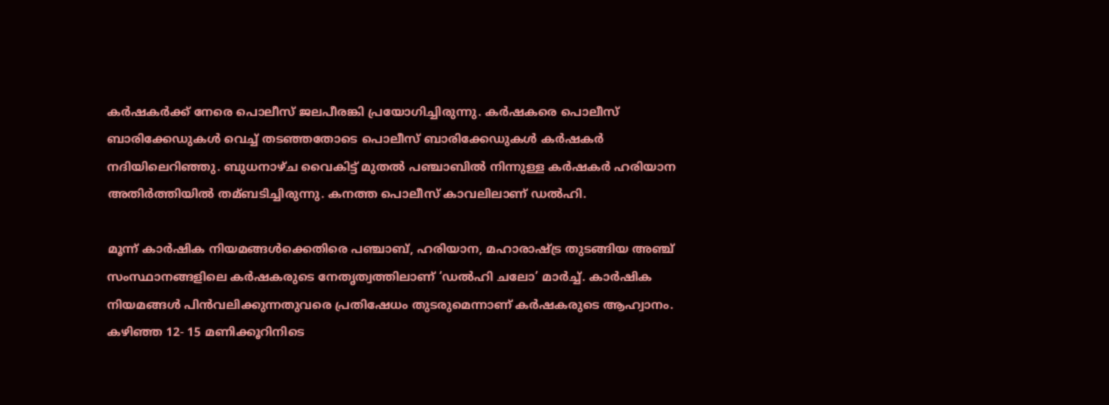കര്‍ഷകര്‍ക്ക് നേരെ പൊലീസ് ജലപീരങ്കി പ്രയോഗിച്ചിരുന്നു. കര്‍ഷകരെ പൊലീസ് ബാരിക്കേഡുകള്‍ വെച്ച്‌ തടഞ്ഞതോടെ പൊലീസ് ബാരിക്കേഡുകള്‍ കര്‍ഷകര്‍ നദിയിലെറിഞ്ഞു. ബുധനാഴ്ച വൈകിട്ട് മുതല്‍ പഞ്ചാബില്‍ നിന്നുള്ള കര്‍ഷകര്‍ ഹരിയാന അതിര്‍ത്തിയില്‍ തമ്ബടിച്ചിരുന്നു. കനത്ത പൊലീസ് കാവലിലാണ് ഡല്‍ഹി.

മൂന്ന് കാര്‍ഷിക നിയമങ്ങള്‍ക്കെതിരെ പഞ്ചാബ്, ഹരിയാന, മഹാരാഷ്ട്ര തുടങ്ങിയ അഞ്ച് സംസ്ഥാനങ്ങളിലെ കര്‍ഷകരുടെ നേതൃത്വത്തിലാണ് ‘ഡല്‍ഹി ചലോ’ മാര്‍ച്ച്‌. കാര്‍ഷിക നിയമങ്ങള്‍ പിന്‍വലിക്കുന്നതുവരെ പ്രതിഷേധം തുടരുമെന്നാണ് കര്‍ഷകരുടെ ആഹ്വാനം. കഴിഞ്ഞ 12- 15 മണിക്കൂറിനിടെ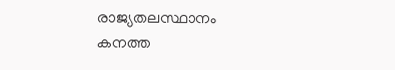രാജ്യതലസ്ഥാനം കനത്ത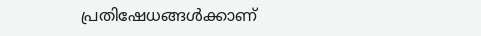പ്രതിഷേധങ്ങള്‍ക്കാണ്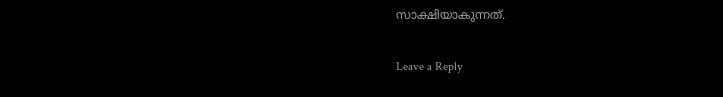സാക്ഷിയാകുന്നത്.

Leave a Reply